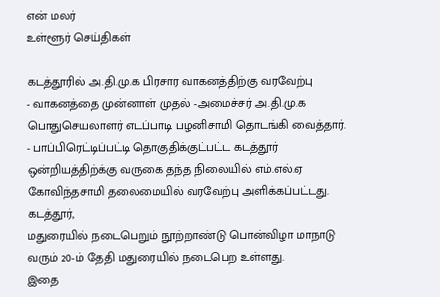என் மலர்
உள்ளூர் செய்திகள்

கடத்தூரில் அ.தி.மு.க பிரசார வாகனத்திற்கு வரவேற்பு
- வாகனத்தை முன்னாள் முதல் -அமைச்சர் அ.தி.மு.க பொதுசெயலாளர் எடப்பாடி பழனிசாமி தொடங்கி வைத்தார்.
- பாப்பிரெட்டிப்பட்டி தொகுதிக்குட்பட்ட கடத்தூர் ஒன்றியத்திற்க்கு வருகை தந்த நிலையில் எம்.எல்.ஏ கோவிந்தசாமி தலைமையில் வரவேற்பு அளிக்கப்பட்டது.
கடத்தூர்,
மதுரையில் நடைபெறும் நூற்றாண்டு பொன்விழா மாநாடு வரும் 20-ம் தேதி மதுரையில் நடைபெற உள்ளது.
இதை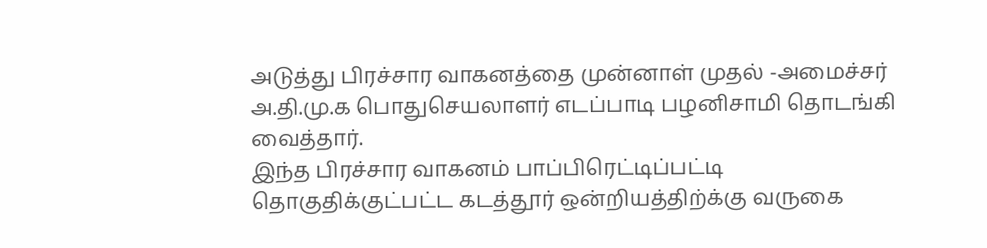அடுத்து பிரச்சார வாகனத்தை முன்னாள் முதல் -அமைச்சர் அ.தி.மு.க பொதுசெயலாளர் எடப்பாடி பழனிசாமி தொடங்கி வைத்தார்.
இந்த பிரச்சார வாகனம் பாப்பிரெட்டிப்பட்டி தொகுதிக்குட்பட்ட கடத்தூர் ஒன்றியத்திற்க்கு வருகை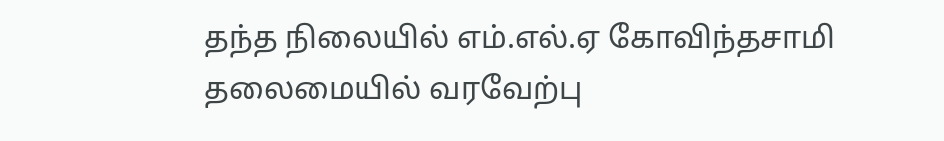தந்த நிலையில் எம்.எல்.ஏ கோவிந்தசாமி தலைமையில் வரவேற்பு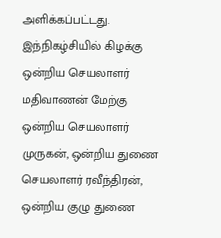அளிக்கப்பட்டது.
இந்நிகழ்சியில் கிழக்கு ஒன்றிய செயலாளர் மதிவாணன் மேற்கு ஒன்றிய செயலாளர் முருகன், ஒன்றிய துணை செயலாளர் ரவீந்திரன், ஒன்றிய குழு துணை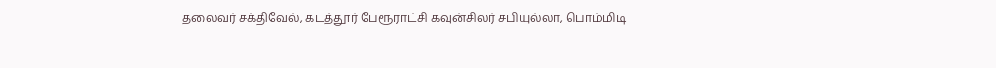தலைவர் சக்திவேல், கடத்தூர் பேரூராட்சி கவுன்சிலர் சபியுல்லா, பொம்மிடி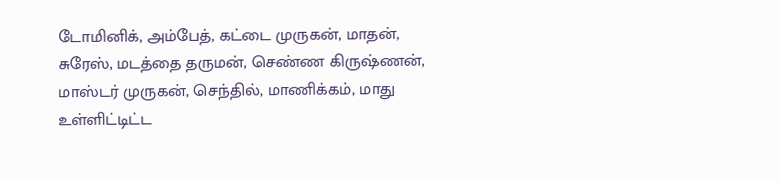டோமினிக், அம்பேத், கட்டை முருகன், மாதன், சுரேஸ், மடத்தை தருமன், செண்ண கிருஷ்ணன், மாஸ்டர் முருகன், செந்தில், மாணிக்கம், மாது உள்ளிட்டிட்ட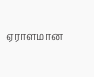ஏராளமான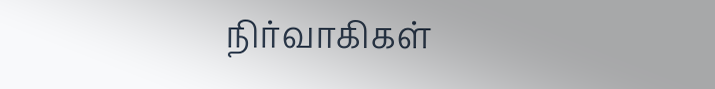நிர்வாகிகள்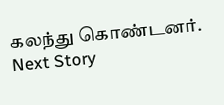கலந்து கொண்டனர்.
Next Story